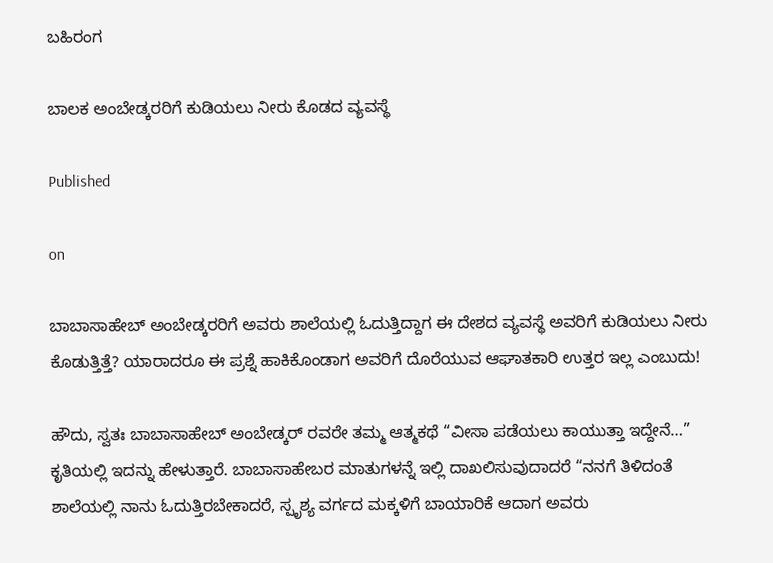ಬಹಿರಂಗ

ಬಾಲಕ ಅಂಬೇಡ್ಕರರಿಗೆ ಕುಡಿಯಲು ನೀರು ಕೊಡದ ವ್ಯವಸ್ಥೆ

Published

on

ಬಾಬಾಸಾಹೇಬ್ ಅಂಬೇಡ್ಕರರಿಗೆ ಅವರು ಶಾಲೆಯಲ್ಲಿ ಓದುತ್ತಿದ್ದಾಗ ಈ ದೇಶದ ವ್ಯವಸ್ಥೆ ಅವರಿಗೆ ಕುಡಿಯಲು ನೀರು ಕೊಡುತ್ತಿತ್ತೆ? ಯಾರಾದರೂ ಈ ಪ್ರಶ್ನೆ ಹಾಕಿಕೊಂಡಾಗ ಅವರಿಗೆ ದೊರೆಯುವ ಆಘಾತಕಾರಿ ಉತ್ತರ ಇಲ್ಲ ಎಂಬುದು!

ಹೌದು, ಸ್ವತಃ ಬಾಬಾಸಾಹೇಬ್ ಅಂಬೇಡ್ಕರ್ ರವರೇ ತಮ್ಮ ಆತ್ಮಕಥೆ “ವೀಸಾ ಪಡೆಯಲು ಕಾಯುತ್ತಾ ಇದ್ದೇನೆ…” ಕೃತಿಯಲ್ಲಿ ಇದನ್ನು ಹೇಳುತ್ತಾರೆ. ಬಾಬಾಸಾಹೇಬರ ಮಾತುಗಳನ್ನೆ ಇಲ್ಲಿ ದಾಖಲಿಸುವುದಾದರೆ “ನನಗೆ ತಿಳಿದಂತೆ ಶಾಲೆಯಲ್ಲಿ ನಾನು ಓದುತ್ತಿರಬೇಕಾದರೆ, ಸ್ಪೃಶ್ಯ ವರ್ಗದ ಮಕ್ಕಳಿಗೆ ಬಾಯಾರಿಕೆ ಆದಾಗ ಅವರು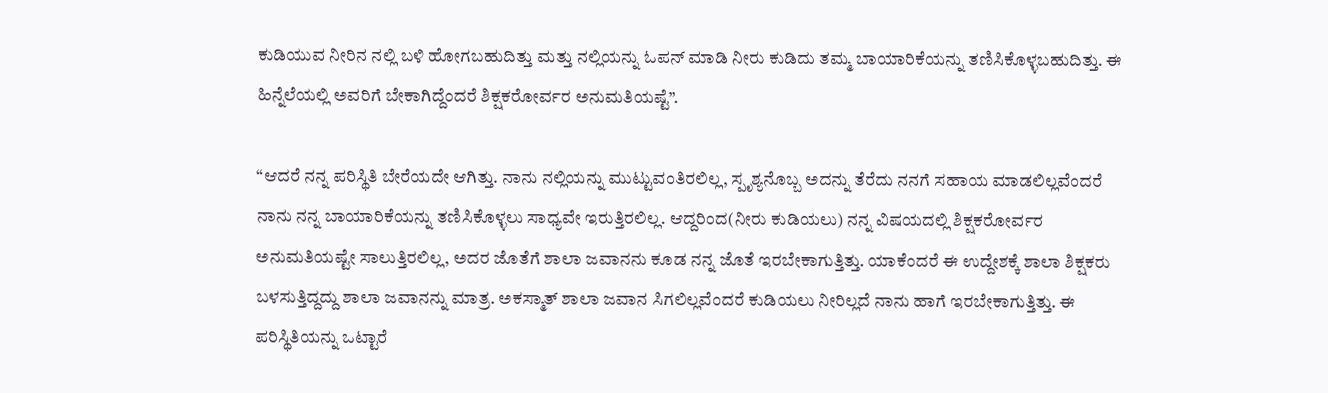ಕುಡಿಯುವ ನೀರಿನ ನಲ್ಲಿ ಬಳಿ ಹೋಗಬಹುದಿತ್ತು ಮತ್ತು ನಲ್ಲಿಯನ್ನು ಓಪನ್ ಮಾಡಿ ನೀರು ಕುಡಿದು ತಮ್ಮ ಬಾಯಾರಿಕೆಯನ್ನು ತಣಿಸಿಕೊಳ್ಳಬಹುದಿತ್ತು. ಈ ಹಿನ್ನೆಲೆಯಲ್ಲಿ ಅವರಿಗೆ ಬೇಕಾಗಿದ್ದೆಂದರೆ ಶಿಕ್ಷಕರೋರ್ವರ ಅನುಮತಿಯಷ್ಟೆ”.

“ಆದರೆ ನನ್ನ ಪರಿಸ್ಥಿತಿ ಬೇರೆಯದೇ ಆಗಿತ್ತು. ನಾನು ನಲ್ಲಿಯನ್ನು ಮುಟ್ಟುವಂತಿರಲಿಲ್ಲ, ಸ್ಪೃಶ್ಯನೊಬ್ಬ ಅದನ್ನು ತೆರೆದು ನನಗೆ ಸಹಾಯ ಮಾಡಲಿಲ್ಲವೆಂದರೆ ನಾನು ನನ್ನ ಬಾಯಾರಿಕೆಯನ್ನು ತಣಿಸಿಕೊಳ್ಳಲು ಸಾಧ್ಯವೇ ಇರುತ್ತಿರಲಿಲ್ಲ. ಆದ್ದರಿಂದ(ನೀರು ಕುಡಿಯಲು) ನನ್ನ ವಿಷಯದಲ್ಲಿ ಶಿಕ್ಷಕರೋರ್ವರ ಅನುಮತಿಯಷ್ಟೇ ಸಾಲುತ್ತಿರಲಿಲ್ಲ, ಅದರ ಜೊತೆಗೆ ಶಾಲಾ ಜವಾನನು ಕೂಡ ನನ್ನ ಜೊತೆ ಇರಬೇಕಾಗುತ್ತಿತ್ತು. ಯಾಕೆಂದರೆ ಈ ಉದ್ದೇಶಕ್ಕೆ ಶಾಲಾ ಶಿಕ್ಷಕರು ಬಳಸುತ್ತಿದ್ದದ್ದು ಶಾಲಾ ಜವಾನನ್ನು ಮಾತ್ರ. ಅಕಸ್ಮಾತ್ ಶಾಲಾ ಜವಾನ ಸಿಗಲಿಲ್ಲವೆಂದರೆ ಕುಡಿಯಲು ನೀರಿಲ್ಲದೆ ನಾನು ಹಾಗೆ ಇರಬೇಕಾಗುತ್ತಿತ್ತು. ಈ ಪರಿಸ್ಥಿತಿಯನ್ನು ಒಟ್ಟಾರೆ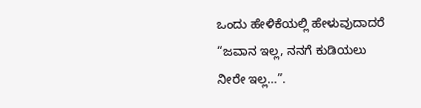ಒಂದು ಹೇಳಿಕೆಯಲ್ಲಿ ಹೇಳುವುದಾದರೆ “ಜವಾನ ಇಲ್ಲ, ನನಗೆ ಕುಡಿಯಲು ನೀರೇ ಇಲ್ಲ…”.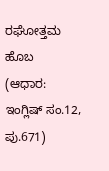ರಘೋತ್ತಮ ಹೊಬ
(ಆಧಾರ: ಇಂಗ್ಲಿಷ್ ಸಂ.12, ಪು.671)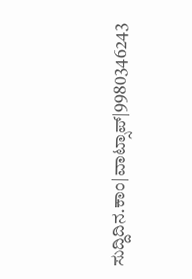ಸುದ್ದಿದಿನ.ಕಾಂ|ವಾಟ್ಸಾಪ್|9980346243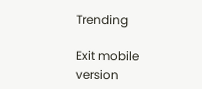Trending

Exit mobile version